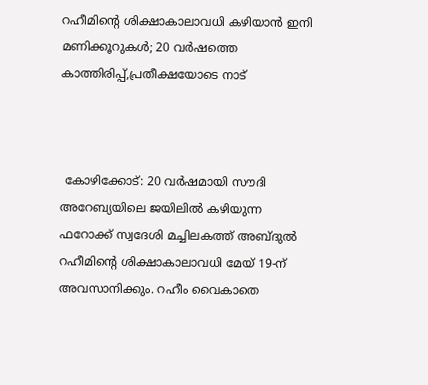റഹീമിന്റെ ശിക്ഷാകാലാവധി കഴിയാന്‍ ഇനി മണിക്കൂറുകള്‍; 20 വര്‍ഷത്തെ കാത്തിരിപ്പ്,പ്രതീക്ഷയോടെ നാട്



 കോഴിക്കോട്: 20 വര്‍ഷമായി സൗദി അറേബ്യയിലെ ജയിലില്‍ കഴിയുന്ന ഫറോക്ക് സ്വദേശി മച്ചിലകത്ത് അബ്ദുല്‍ റഹീമിന്റെ ശിക്ഷാകാലാവധി മേയ് 19-ന് അവസാനിക്കും. റഹീം വൈകാതെ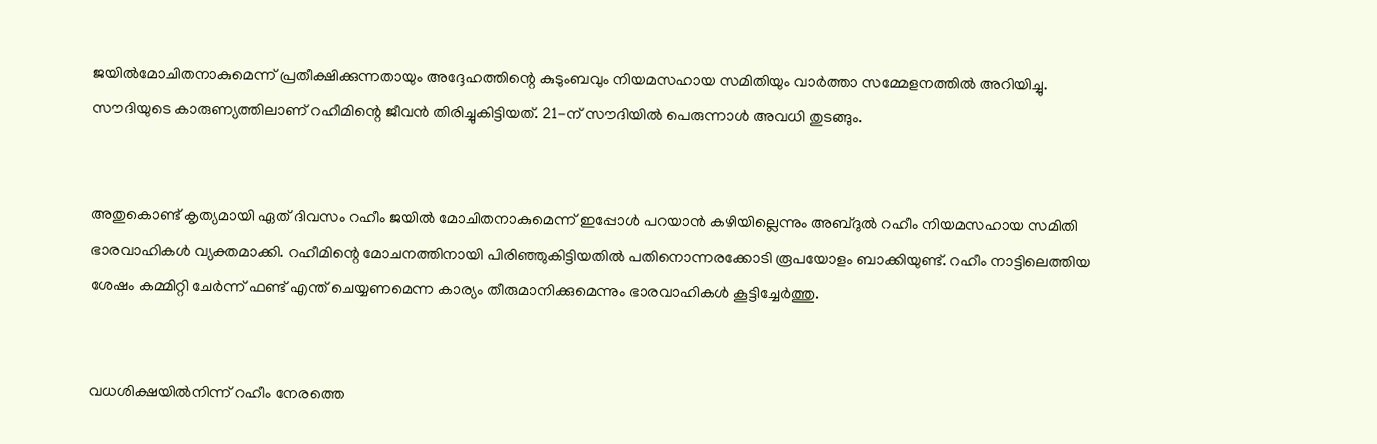ജയില്‍മോചിതനാകുമെന്ന് പ്രതീക്ഷിക്കുന്നതായും അദ്ദേഹത്തിന്റെ കുടുംബവും നിയമസഹായ സമിതിയും വാര്‍ത്താ സമ്മേളനത്തില്‍ അറിയിച്ചു. സൗദിയുടെ കാരുണ്യത്തിലാണ് റഹീമിന്റെ ജീവന്‍ തിരിച്ചുകിട്ടിയത്. 21-ന് സൗദിയില്‍ പെരുന്നാള്‍ അവധി തുടങ്ങും.


അതുകൊണ്ട് കൃത്യമായി ഏത് ദിവസം റഹീം ജയില്‍ മോചിതനാകുമെന്ന് ഇപ്പോള്‍ പറയാന്‍ കഴിയില്ലെന്നും അബ്ദുല്‍ റഹീം നിയമസഹായ സമിതി ഭാരവാഹികള്‍ വ്യക്തമാക്കി. റഹീമിന്റെ മോചനത്തിനായി പിരിഞ്ഞുകിട്ടിയതില്‍ പതിനൊന്നരക്കോടി രൂപയോളം ബാക്കിയുണ്ട്. റഹീം നാട്ടിലെത്തിയ ശേഷം കമ്മിറ്റി ചേര്‍ന്ന് ഫണ്ട് എന്ത് ചെയ്യണമെന്ന കാര്യം തീരുമാനിക്കുമെന്നും ഭാരവാഹികള്‍ കൂട്ടിച്ചേര്‍ത്തു.


വധശിക്ഷയില്‍നിന്ന് റഹീം നേരത്തെ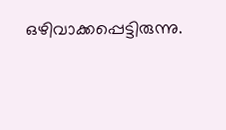ഒഴിവാക്കപ്പെട്ടിരുന്നു.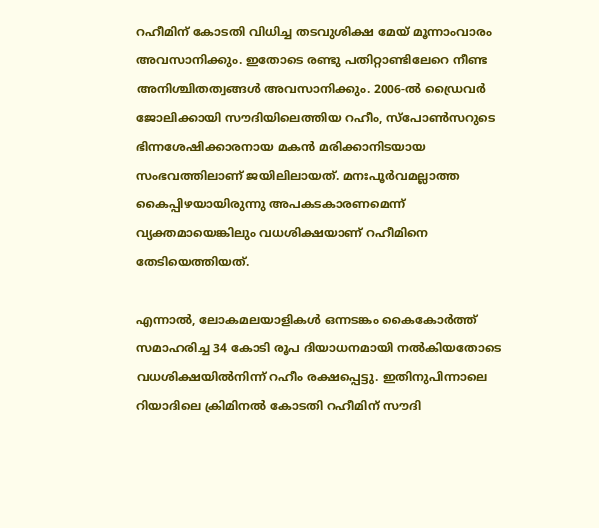റഹീമിന് കോടതി വിധിച്ച തടവുശിക്ഷ മേയ് മൂന്നാംവാരം അവസാനിക്കും. ഇതോടെ രണ്ടു പതിറ്റാണ്ടിലേറെ നീണ്ട അനിശ്ചിതത്വങ്ങള്‍ അവസാനിക്കും. 2006-ല്‍ ഡ്രൈവര്‍ ജോലിക്കായി സൗദിയിലെത്തിയ റഹീം, സ്പോണ്‍സറുടെ ഭിന്നശേഷിക്കാരനായ മകന്‍ മരിക്കാനിടയായ സംഭവത്തിലാണ് ജയിലിലായത്. മനഃപൂര്‍വമല്ലാത്ത കൈപ്പിഴയായിരുന്നു അപകടകാരണമെന്ന് വ്യക്തമായെങ്കിലും വധശിക്ഷയാണ് റഹീമിനെ തേടിയെത്തിയത്.

എന്നാല്‍, ലോകമലയാളികള്‍ ഒന്നടങ്കം കൈകോര്‍ത്ത് സമാഹരിച്ച 34 കോടി രൂപ ദിയാധനമായി നല്‍കിയതോടെ വധശിക്ഷയില്‍നിന്ന് റഹീം രക്ഷപ്പെട്ടു. ഇതിനുപിന്നാലെ റിയാദിലെ ക്രിമിനല്‍ കോടതി റഹീമിന് സൗദി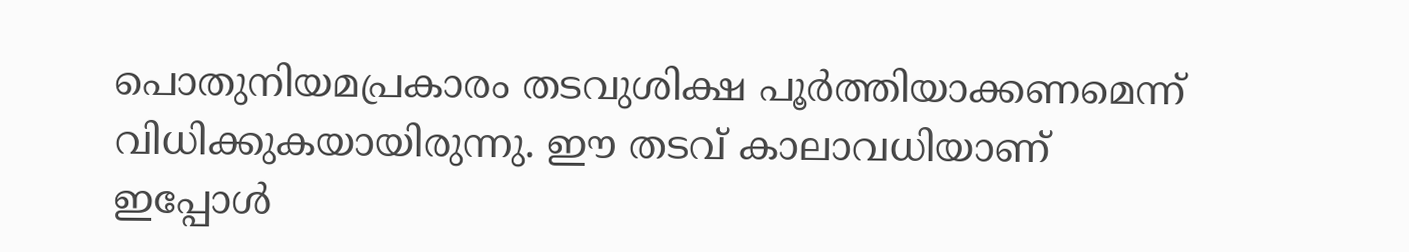പൊതുനിയമപ്രകാരം തടവുശിക്ഷ പൂര്‍ത്തിയാക്കണമെന്ന് വിധിക്കുകയായിരുന്നു. ഈ തടവ് കാലാവധിയാണ് ഇപ്പോള്‍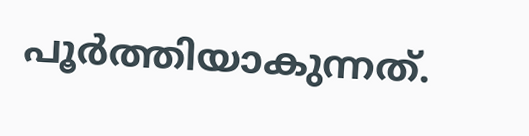പൂര്‍ത്തിയാകുന്നത്.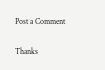Post a Comment

Thanks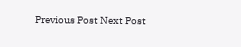Previous Post Next Post